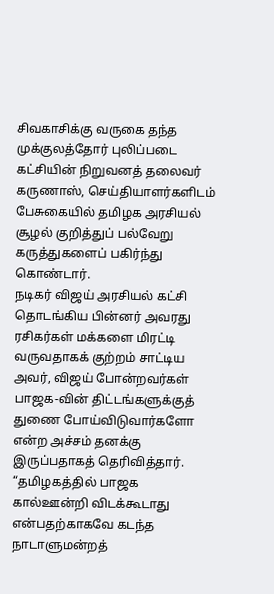சிவகாசிக்கு வருகை தந்த முக்குலத்தோர் புலிப்படை கட்சியின் நிறுவனத் தலைவர் கருணாஸ், செய்தியாளர்களிடம் பேசுகையில் தமிழக அரசியல் சூழல் குறித்துப் பல்வேறு கருத்துகளைப் பகிர்ந்து கொண்டார்.
நடிகர் விஜய் அரசியல் கட்சி தொடங்கிய பின்னர் அவரது ரசிகர்கள் மக்களை மிரட்டி வருவதாகக் குற்றம் சாட்டிய அவர், விஜய் போன்றவர்கள் பாஜக-வின் திட்டங்களுக்குத் துணை போய்விடுவார்களோ என்ற அச்சம் தனக்கு இருப்பதாகத் தெரிவித்தார்.
“தமிழகத்தில் பாஜக கால்ஊன்றி விடக்கூடாது என்பதற்காகவே கடந்த நாடாளுமன்றத்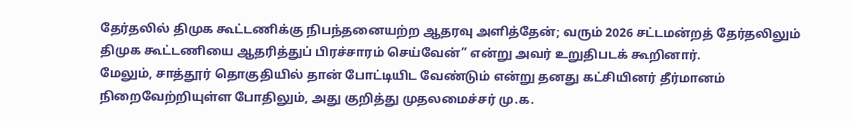தேர்தலில் திமுக கூட்டணிக்கு நிபந்தனையற்ற ஆதரவு அளித்தேன்; வரும் 2026 சட்டமன்றத் தேர்தலிலும் திமுக கூட்டணியை ஆதரித்துப் பிரச்சாரம் செய்வேன்” என்று அவர் உறுதிபடக் கூறினார்.
மேலும், சாத்தூர் தொகுதியில் தான் போட்டியிட வேண்டும் என்று தனது கட்சியினர் தீர்மானம் நிறைவேற்றியுள்ள போதிலும், அது குறித்து முதலமைச்சர் மு.க.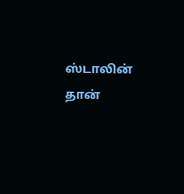ஸ்டாலின் தான்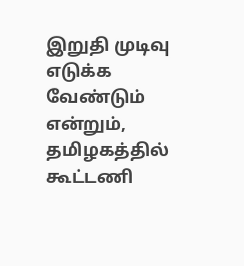இறுதி முடிவு எடுக்க வேண்டும் என்றும், தமிழகத்தில் கூட்டணி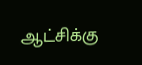ஆட்சிக்கு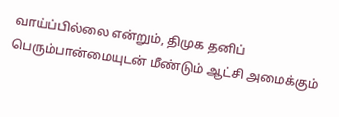வாய்ப்பில்லை என்றும், திமுக தனிப் பெரும்பான்மையுடன் மீண்டும் ஆட்சி அமைக்கும்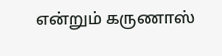என்றும் கருணாஸ்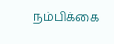நம்பிக்கை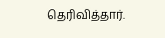தெரிவித்தார்.